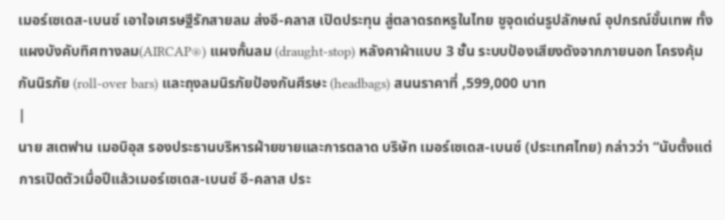เมอร์เซเดส-เบนซ์ เอาใจเศรษฐีรักสายลม ส่งอี-คลาส เปิดประทุน สู่ตลาดรถหรูในไทย ชูจุดเด่นรูปลักษณ์ อุปกรณ์ขั้นเทพ ทั้งแผงบังคับทิศทางลม(AIRCAP®) แผงกั้นลม (draught-stop) หลังคาผ้าแบบ 3 ชั้น ระบบป้องเสียงดังจากภายนอก โครงคุ้มกันนิรภัย (roll-over bars) และถุงลมนิรภัยป้องกันศีรษะ (headbags) สนนราคาที่ ,599,000 บาท
|
นาย สเตฟาน เมอบิอุส รองประธานบริหารฝ่ายขายและการตลาด บริษัท เมอร์เซเดส-เบนซ์ (ประเทศไทย) กล่าวว่า “นับตั้งแต่การเปิดตัวเมื่อปีแล้วเมอร์เซเดส-เบนซ์ อี-คลาส ประ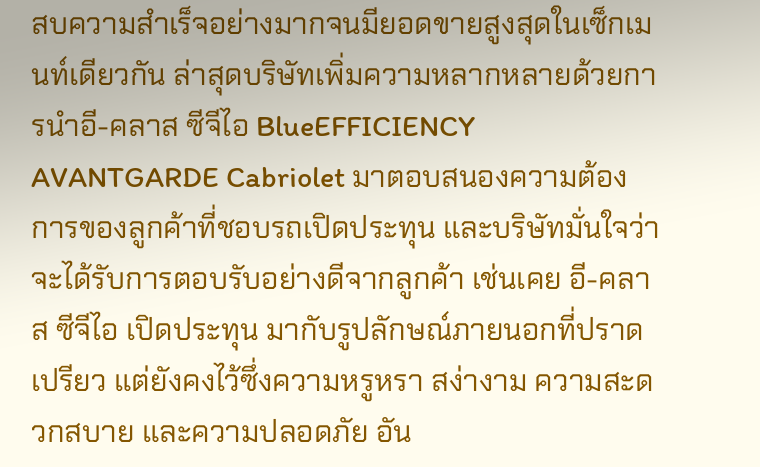สบความสำเร็จอย่างมากจนมียอดขายสูงสุดในเซ็กเมนท์เดียวกัน ล่าสุดบริษัทเพิ่มความหลากหลายด้วยการนำอี-คลาส ซีจีไอ BlueEFFICIENCY AVANTGARDE Cabriolet มาตอบสนองความต้องการของลูกค้าที่ชอบรถเปิดประทุน และบริษัทมั่นใจว่าจะได้รับการตอบรับอย่างดีจากลูกค้า เช่นเคย อี-คลาส ซีจีไอ เปิดประทุน มากับรูปลักษณ์ภายนอกที่ปราดเปรียว แต่ยังคงไว้ซึ่งความหรูหรา สง่างาม ความสะดวกสบาย และความปลอดภัย อัน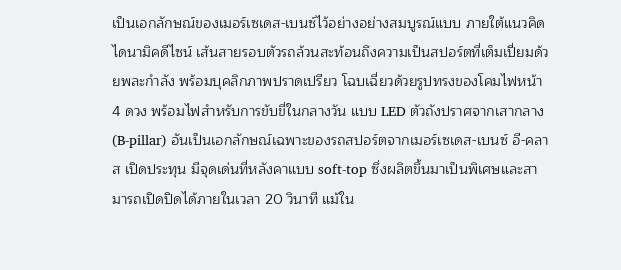เป็นเอกลักษณ์ของเมอร์เซเดส-เบนซ์ไว้อย่างอย่างสมบูรณ์แบบ ภายใต้แนวคิดไดนามิคดีไซน์ เส้นสายรอบตัวรถล้วนสะท้อนถึงความเป็นสปอร์ตที่เต็มเปี่ยมด้วยพละกำลัง พร้อมบุคลิกภาพปราดเปรียว โฉบเฉี่ยวด้วยรูปทรงของโคมไฟหน้า 4 ดวง พร้อมไฟสำหรับการขับขี่ในกลางวัน แบบ LED ตัวถังปราศจากเสากลาง (B-pillar) อันเป็นเอกลักษณ์เฉพาะของรถสปอร์ตจากเมอร์เซเดส-เบนซ์ อี-คลาส เปิดประทุน มีจุดเด่นที่หลังคาแบบ soft-top ซึ่งผลิตขึ้นมาเป็นพิเศษและสามารถเปิดปิดได้ภายในเวลา 20 วินาที แม้ใน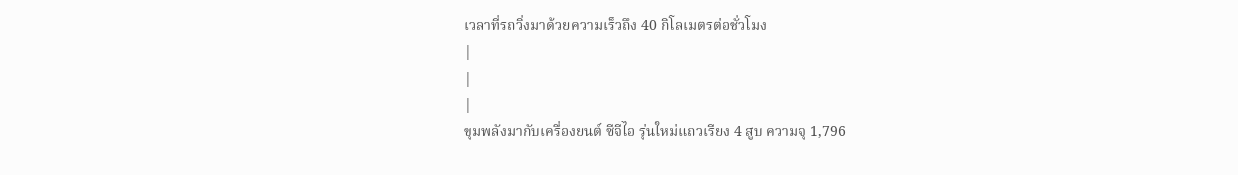เวลาที่รถวิ่งมาด้วยความเร็วถึง 40 กิโลเมตรต่อชั่วโมง
|
|
|
ขุมพลังมากับเครื่องยนต์ ซีจีไอ รุ่นใหม่แถวเรียง 4 สูบ ความจุ 1,796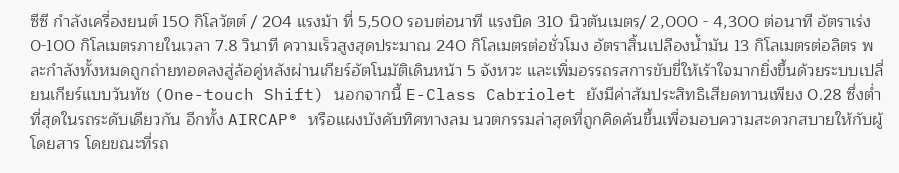ซีซี กำลังเครื่องยนต์ 150 กิโลวัตต์ / 204 แรงม้า ที่ 5,500 รอบต่อนาที แรงบิด 310 นิวตันเมตร/ 2,000 - 4,300 ต่อนาที อัตราเร่ง 0-100 กิโลเมตรภายในเวลา 7.8 วินาที ความเร็วสูงสุดประมาณ 240 กิโลเมตรต่อชั่วโมง อัตราสิ้นเปลืองน้ำมัน 13 กิโลเมตรต่อลิตร พละกำลังทั้งหมดถูกถ่ายทอดลงสู่ล้อคู่หลังผ่านเกียร์อัตโนมัติเดินหน้า 5 จังหวะ และเพิ่มอรรถรสการขับขี่ให้เร้าใจมากยิ่งขึ้นด้วยระบบเปลี่ยนเกียร์แบบวันทัช (One-touch Shift) นอกจากนี้ E-Class Cabriolet ยังมีค่าสัมประสิทธิเสียดทานเพียง 0.28 ซึ่งต่ำที่สุดในรถระดับเดียวกัน อีกทั้ง AIRCAP® หรือแผงบังคับทิศทางลม นวตกรรมล่าสุดที่ถูกคิดค้นขึ้นเพื่อมอบความสะดวกสบายให้กับผู้โดยสาร โดยขณะที่รถ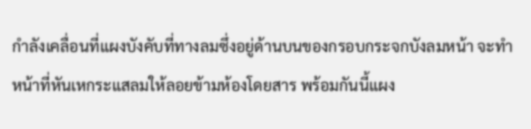กำลังเคลื่อนที่แผงบังคับที่ทางลมซึ่งอยู่ด้านบนของกรอบกระจกบังลมหน้า จะทำหน้าที่หันเหกระแสลมให้ลอยข้ามห้องโดยสาร พร้อมกันนี้แผง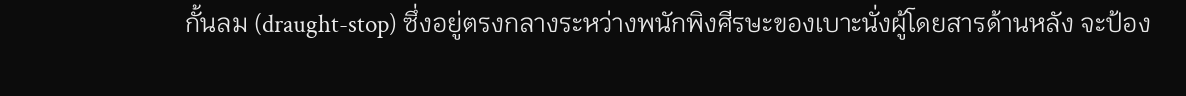กั้นลม (draught-stop) ซึ่งอยู่ตรงกลางระหว่างพนักพิงศีรษะของเบาะนั่งผู้โดยสารด้านหลัง จะป้อง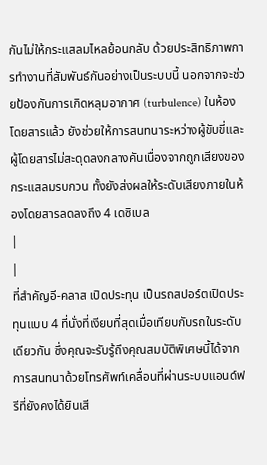กันไม่ให้กระแสลมไหลย้อนกลับ ด้วยประสิทธิภาพการทำงานที่สัมพันธ์กันอย่างเป็นระบบนี้ นอกจากจะช่วยป้องกันการเกิดหลุมอากาศ (turbulence) ในห้องโดยสารแล้ว ยังช่วยให้การสนทนาระหว่างผู้ขับขี่และผู้โดยสารไม่สะดุดลงกลางคันเนื่องจากถูกเสียงของกระแสลมรบกวน ทั้งยังส่งผลให้ระดับเสียงภายในห้องโดยสารลดลงถึง 4 เดซิเบล
|
|
ที่สำคัญอี-คลาส เปิดประทุน เป็นรถสปอร์ตเปิดประทุนแบบ 4 ที่นั่งที่เงียบที่สุดเมื่อเทียบกับรถในระดับเดียวกัน ซึ่งคุณจะรับรู้ถึงคุณสมบัติพิเศษนี้ได้จากการสนทนาด้วยโทรศัพท์เคลื่อนที่ผ่านระบบแอนด์ฟรีที่ยังคงได้ยินเสี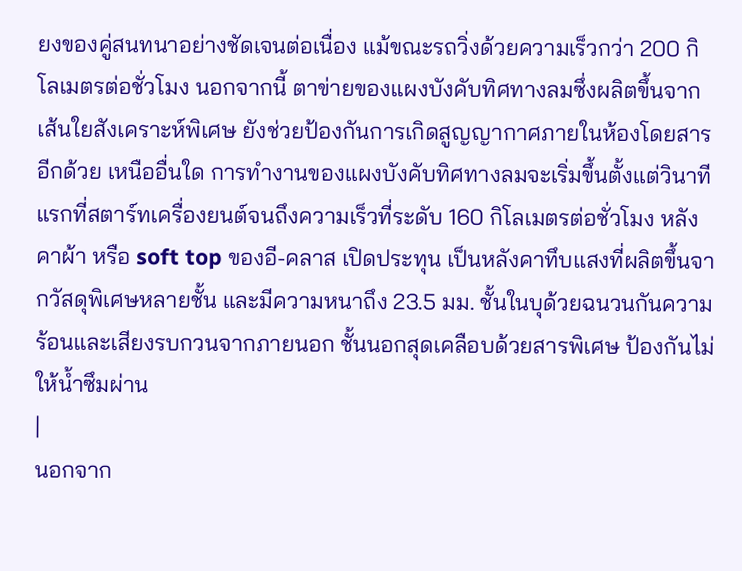ยงของคู่สนทนาอย่างชัดเจนต่อเนื่อง แม้ขณะรถวิ่งด้วยความเร็วกว่า 200 กิโลเมตรต่อชั่วโมง นอกจากนี้ ตาข่ายของแผงบังคับทิศทางลมซึ่งผลิตขึ้นจากเส้นใยสังเคราะห์พิเศษ ยังช่วยป้องกันการเกิดสูญญากาศภายในห้องโดยสารอีกด้วย เหนืออื่นใด การทำงานของแผงบังคับทิศทางลมจะเริ่มขึ้นตั้งแต่วินาทีแรกที่สตาร์ทเครื่องยนต์จนถึงความเร็วที่ระดับ 160 กิโลเมตรต่อชั่วโมง หลังคาผ้า หรือ soft top ของอี-คลาส เปิดประทุน เป็นหลังคาทึบแสงที่ผลิตขึ้นจากวัสดุพิเศษหลายชั้น และมีความหนาถึง 23.5 มม. ชั้นในบุด้วยฉนวนกันความร้อนและเสียงรบกวนจากภายนอก ชั้นนอกสุดเคลือบด้วยสารพิเศษ ป้องกันไม่ให้น้ำซึมผ่าน
|
นอกจาก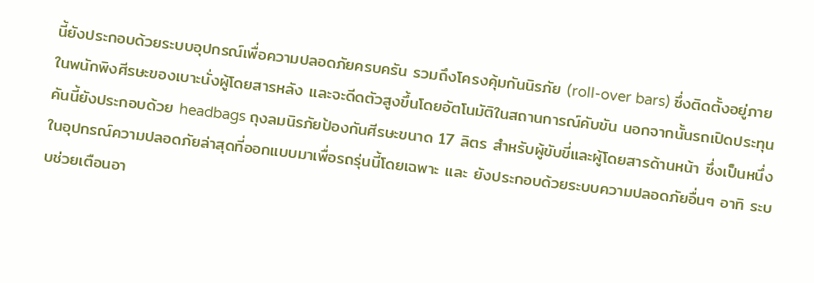นี้ยังประกอบด้วยระบบอุปกรณ์เพื่อความปลอดภัยครบครัน รวมถึงโครงคุ้มกันนิรภัย (roll-over bars) ซึ่งติดตั้งอยู่ภายในพนักพิงศีรษะของเบาะนั่งผู้โดยสารหลัง และจะดีดตัวสูงขึ้นโดยอัตโนมัติในสถานการณ์คับขัน นอกจากนั้นรถเปิดประทุนคันนี้ยังประกอบด้วย headbags ถุงลมนิรภัยป้องกันศีรษะขนาด 17 ลิตร สำหรับผู้ขับขี่และผู้โดยสารด้านหน้า ซึ่งเป็นหนึ่งในอุปกรณ์ความปลอดภัยล่าสุดที่ออกแบบมาเพื่อรถรุ่นนี้โดยเฉพาะ และ ยังประกอบด้วยระบบความปลอดภัยอื่นๆ อาทิ ระบบช่วยเตือนอา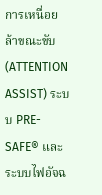การเหนื่อยล้าขณะขับ (ATTENTION ASSIST) ระบบ PRE-SAFE® และระบบไฟอัจฉ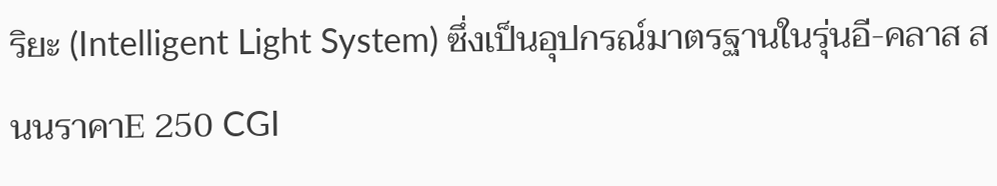ริยะ (Intelligent Light System) ซึ่งเป็นอุปกรณ์มาตรฐานในรุ่นอี-คลาส สนนราคาE 250 CGI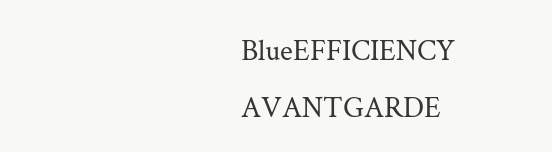BlueEFFICIENCY AVANTGARDE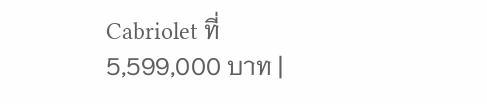Cabriolet ที่ 5,599,000 บาท |